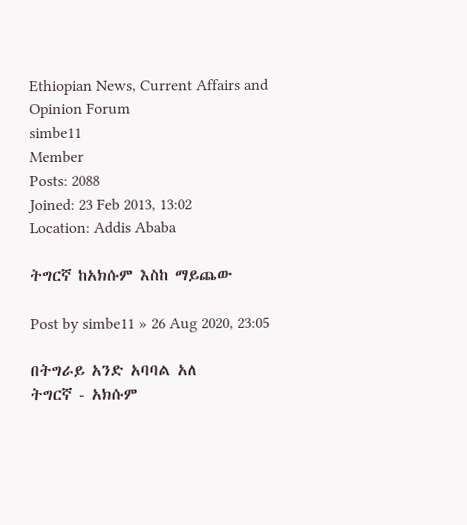Ethiopian News, Current Affairs and Opinion Forum
simbe11
Member
Posts: 2088
Joined: 23 Feb 2013, 13:02
Location: Addis Ababa

ትግርኛ ከአክሱም እስከ ማይጨው

Post by simbe11 » 26 Aug 2020, 23:05

በትግራይ አንድ አባባል አለ
ትግርኛ - አክሱም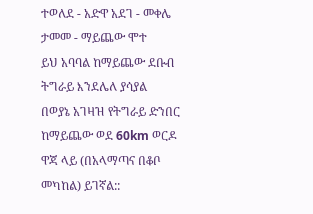ተወለደ - አድዋ አደገ - መቀሌ ታመመ - ማይጨው ሞተ
ይህ አባባል ከማይጨው ደቡብ ትግራይ እንደሌለ ያሳያል
በወያኔ አገዛዝ የትግራይ ድንበር ከማይጨው ወደ 60km ወርዶ ዋጃ ላይ (በአላማጣና በቆቦ መካከል) ይገኛል::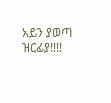አይን ያወጣ ዝርፊያ!!!!